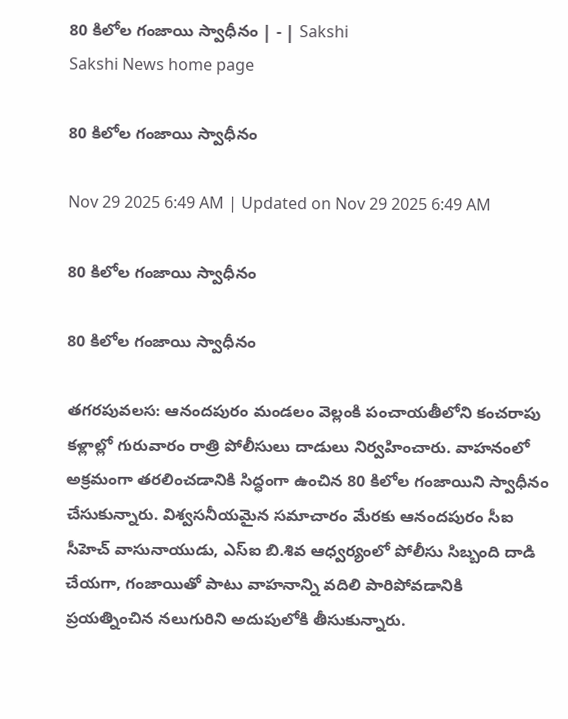80 కిలోల గంజాయి స్వాధీనం | - | Sakshi
Sakshi News home page

80 కిలోల గంజాయి స్వాధీనం

Nov 29 2025 6:49 AM | Updated on Nov 29 2025 6:49 AM

80 కిలోల గంజాయి స్వాధీనం

80 కిలోల గంజాయి స్వాధీనం

తగరపువలస: ఆనందపురం మండలం వెల్లంకి పంచాయతీలోని కంచరాపు కళ్లాల్లో గురువారం రాత్రి పోలీసులు దాడులు నిర్వహించారు. వాహనంలో అక్రమంగా తరలించడానికి సిద్ధంగా ఉంచిన 80 కిలోల గంజాయిని స్వాధీనం చేసుకున్నారు. విశ్వసనీయమైన సమాచారం మేరకు ఆనందపురం సీఐ సీహెచ్‌ వాసునాయుడు, ఎస్‌ఐ బి.శివ ఆధ్వర్యంలో పోలీసు సిబ్బంది దాడి చేయగా, గంజాయితో పాటు వాహనాన్ని వదిలి పారిపోవడానికి ప్రయత్నించిన నలుగురిని అదుపులోకి తీసుకున్నారు.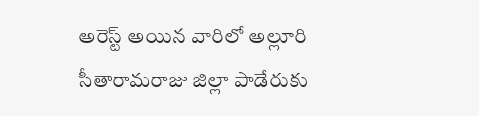అరెస్ట్‌ అయిన వారిలో అల్లూరి సీతారామరాజు జిల్లా పాడేరుకు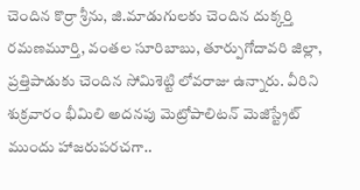చెందిన కొర్రా శ్రీను, జి.మాడుగులకు చెందిన దుక్కర్తి రమణమూర్తి, వంతల సూరిబాబు, తూర్పుగోదావరి జిల్లా, ప్రత్తిపాడుకు చెందిన సోమిశెట్టి లోవరాజు ఉన్నారు. వీరిని శుక్రవారం భీమిలి అదనపు మెట్రోపాలిటన్‌ మెజిస్ట్రేట్‌ ముందు హాజరుపరచగా..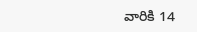వారికి 14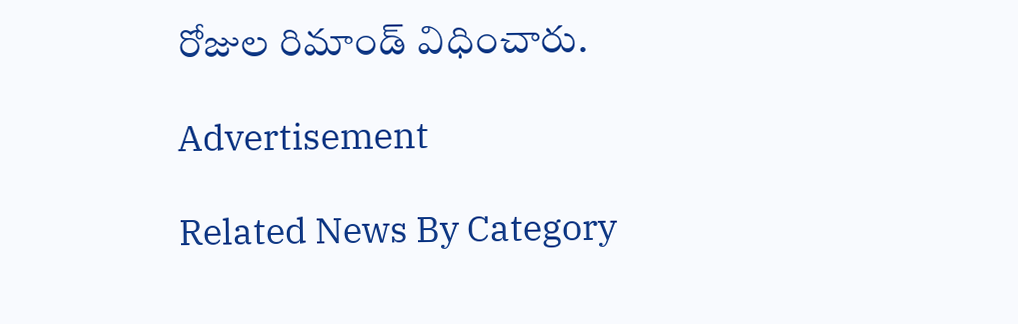రోజుల రిమాండ్‌ విధించారు.

Advertisement

Related News By Category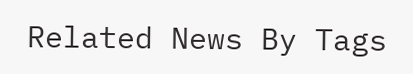Related News By Tags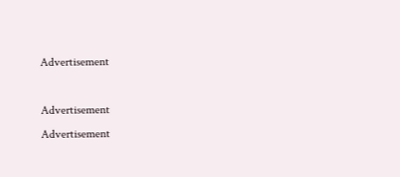Advertisement

Advertisement
Advertisement